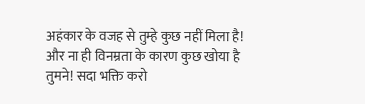अहंकार के वजह से तुम्हे कुछ नहीं मिला है! और ना ही विनम्रता के कारण कुछ खोया है तुमने! सदा भक्ति करो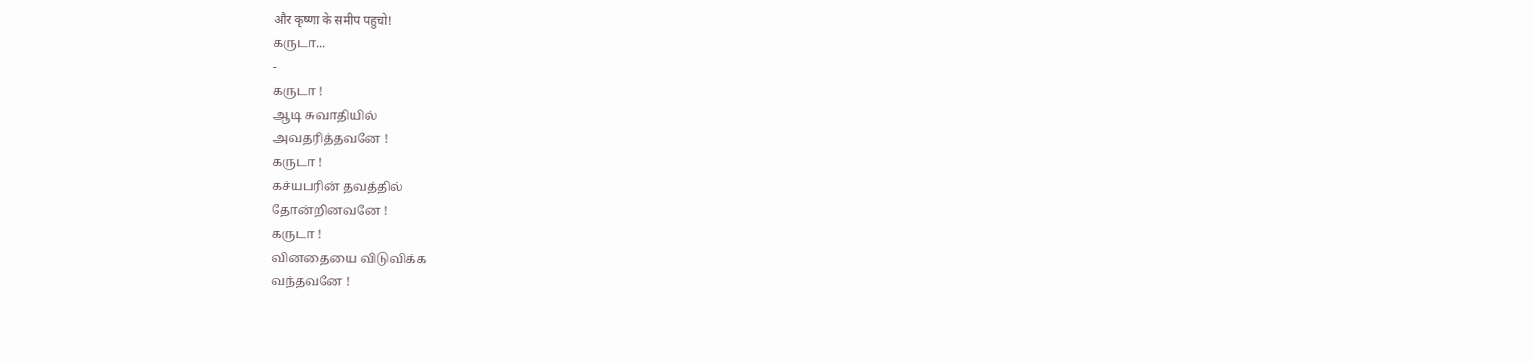और कृष्णा के समीप पहुचो!
கருடா...
-
கருடா !
ஆடி சுவாதியில்
அவதரித்தவனே !
கருடா !
கச்யபரின் தவத்தில்
தோன்றினவனே !
கருடா !
வினதையை விடுவிக்க
வந்தவனே !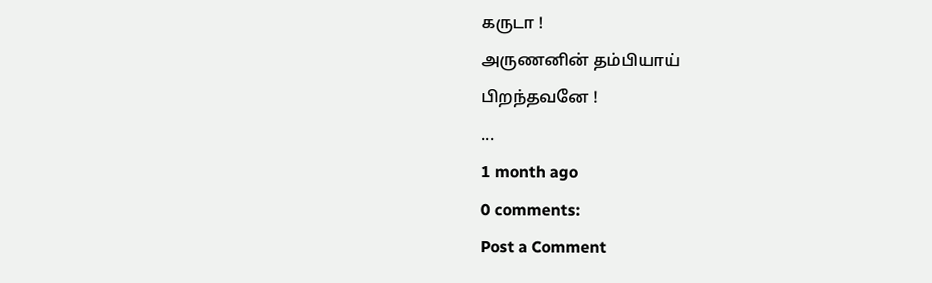கருடா !
அருணனின் தம்பியாய்
பிறந்தவனே !
...
1 month ago
0 comments:
Post a Comment